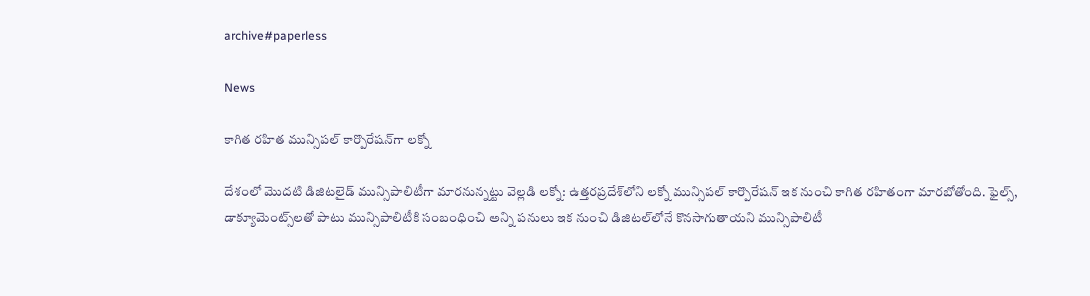archive#paperless

News

కాగిత రహిత మున్సిపల్ కార్పొరేషన్‌గా ల‌క్నో

దేశంలో మొదటి డిజిటలైడ్ మున్సిపాలిటీగా మారనున్నట్టు వెల్లడి ల‌క్నో: ఉత్తరప్రదేశ్‌లోని ల‌క్నో మున్సిపల్ కార్పొరేషన్ ఇక నుంచి కాగిత రహితంగా మారబోతోంది. ఫైల్స్, డాక్యూమెంట్స్‌లతో పాటు మున్సిపాలిటీకి సంబంధించి అన్ని పనులు ఇక నుంచి డిజిటల్‌లోనే కొనసాగుతాయని మున్సిపాలిటీ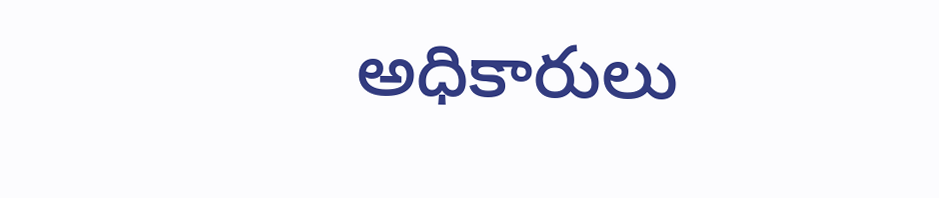అధికారులు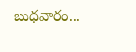బుధవారం...